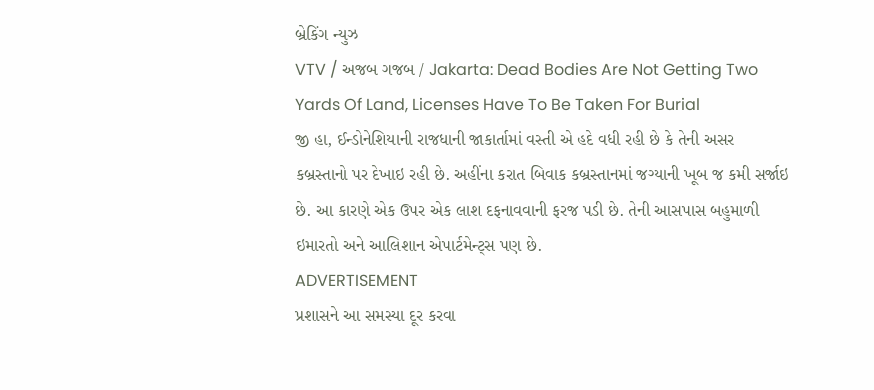બ્રેકિંગ ન્યુઝ
VTV / અજબ ગજબ / Jakarta: Dead Bodies Are Not Getting Two Yards Of Land, Licenses Have To Be Taken For Burial
જી હા, ઈન્ડોનેશિયાની રાજધાની જાકાર્તામાં વસ્તી એ હદે વધી રહી છે કે તેની અસર કબ્રસ્તાનો પર દેખાઇ રહી છે. અહીંના કરાત બિવાક કબ્રસ્તાનમાં જગ્યાની ખૂબ જ કમી સર્જાઇ છે. આ કારણે એક ઉપર એક લાશ દફનાવવાની ફરજ પડી છે. તેની આસપાસ બહુમાળી ઇમારતો અને આલિશાન એપાર્ટમેન્ટ્સ પણ છે.
ADVERTISEMENT
પ્રશાસને આ સમસ્યા દૂર કરવા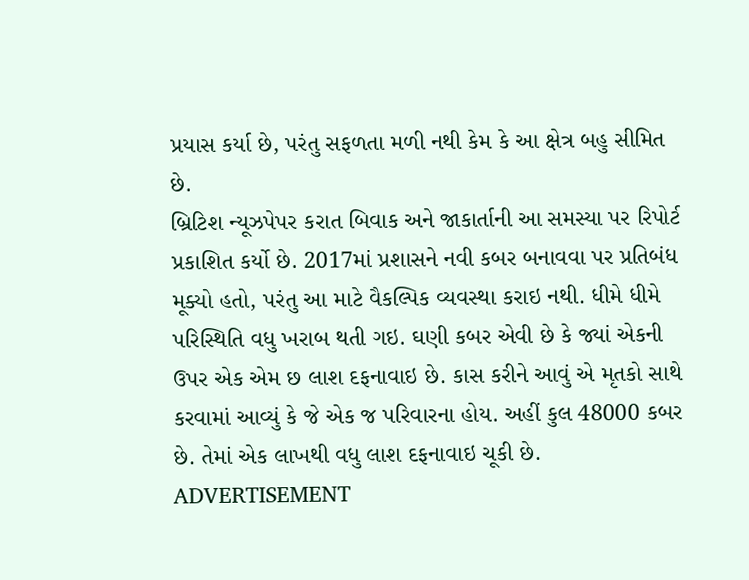પ્રયાસ કર્યા છે, પરંતુ સફળતા મળી નથી કેમ કે આ ક્ષેત્ર બહુ સીમિત છે.
બ્રિટિશ ન્યૂઝપેપર કરાત બિવાક અને જાકાર્તાની આ સમસ્યા પર રિપોર્ટ પ્રકાશિત કર્યો છે. 2017માં પ્રશાસને નવી કબર બનાવવા પર પ્રતિબંધ મૂક્યો હતો, પરંતુ આ માટે વૈકલ્પિક વ્યવસ્થા કરાઇ નથી. ધીમે ધીમે પરિસ્થિતિ વધુ ખરાબ થતી ગઇ. ઘણી કબર એવી છે કે જ્યાં એકની ઉપર એક એમ છ લાશ દફનાવાઇ છે. કાસ કરીને આવું એ મૃતકો સાથે કરવામાં આવ્યું કે જે એક જ પરિવારના હોય. અહીં કુલ 48000 કબર છે. તેમાં એક લાખથી વધુ લાશ દફનાવાઇ ચૂકી છે.
ADVERTISEMENT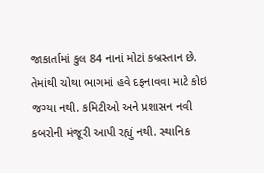જાકાર્તામાં કુલ 84 નાનાં મોટાં કબ્રસ્તાન છે. તેમાંથી ચોથા ભાગમાં હવે દફનાવવા માટે કોઇ જગ્યા નથી. કમિટીઓ અને પ્રશાસન નવી કબરોની મંજૂરી આપી રહ્યું નથી. સ્થાનિક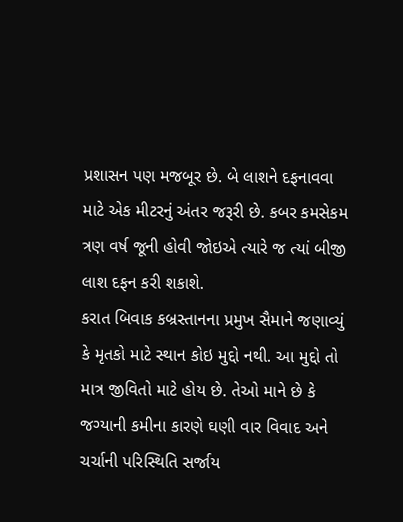પ્રશાસન પણ મજબૂર છે. બે લાશને દફનાવવા માટે એક મીટરનું અંતર જરૂરી છે. કબર કમસેકમ ત્રણ વર્ષ જૂની હોવી જોઇએ ત્યારે જ ત્યાં બીજી લાશ દફન કરી શકાશે.
કરાત બિવાક કબ્રસ્તાનના પ્રમુખ સૈમાને જણાવ્યું કે મૃતકો માટે સ્થાન કોઇ મુદ્દો નથી. આ મુદ્દો તો માત્ર જીવિતો માટે હોય છે. તેઓ માને છે કે જગ્યાની કમીના કારણે ઘણી વાર વિવાદ અને ચર્ચાની પરિસ્થિતિ સર્જાય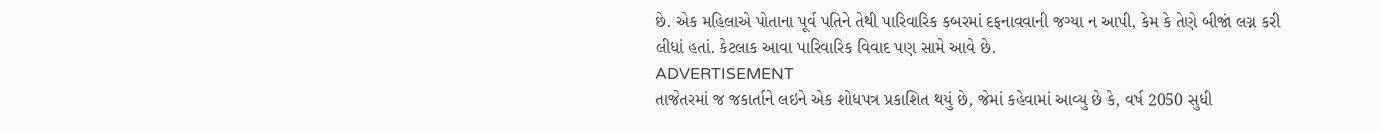છે. એક મહિલાએ પોતાના પૂર્વ પતિને તેથી પારિવારિક કબરમાં દફનાવવાની જગ્યા ન આપી, કેમ કે તેણે બીજાં લગ્ન કરી લીધાં હતાં. કેટલાક આવા પારિવારિક વિવાદ પણ સામે આવે છે.
ADVERTISEMENT
તાજેતરમાં જ જકાર્તાને લઇને એક શોધપત્ર પ્રકાશિત થયું છે, જેમાં કહેવામાં આવ્યુ છે કે, વર્ષ 2050 સુધી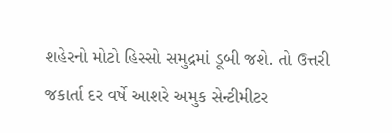શહેરનો મોટો હિસ્સો સમુદ્રમાં ડૂબી જશે. તો ઉત્તરી જકાર્તા દર વર્ષે આશરે અમુક સેન્ટીમીટર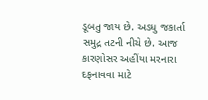ડૂબતુ જાય છે. અડધુ જકાર્તા સમુદ્ર તટની નીચે છે. આજ કારણોસર અહીંયા મરનારા દફનાવવા માટે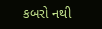કબરો નથી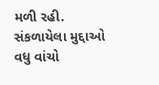મળી રહી.
સંકળાયેલા મુદ્દાઓ
વધુ વાંચો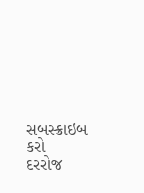સબસ્ક્રાઇબ કરો
દરરોજ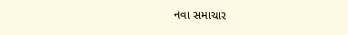નવા સમાચાર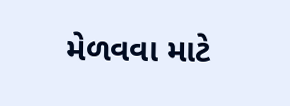મેળવવા માટે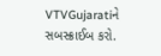VTVGujaratiને સબસ્ક્રાઈબ કરો.